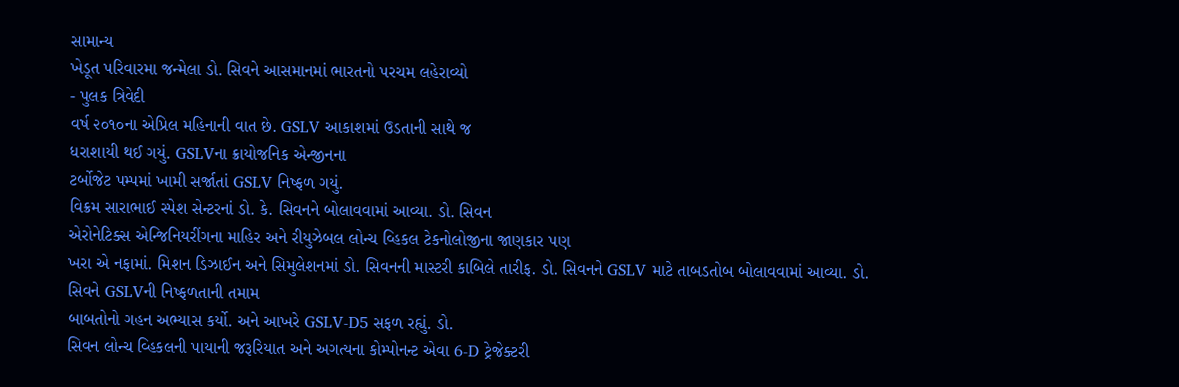સામાન્ય
ખેડૂત પરિવારમા જન્મેલા ડો. સિવને આસમાનમાં ભારતનો પરચમ લહેરાવ્યો
- પુલક ત્રિવેદી
વર્ષ ૨૦૧૦ના એપ્રિલ મહિનાની વાત છે. GSLV આકાશમાં ઉડતાની સાથે જ
ધરાશાયી થઈ ગયું. GSLVના ક્રાયોજનિક એન્જીનના
ટર્બોજેટ પમ્પમાં ખામી સર્જાતાં GSLV નિષ્ફળ ગયું.
વિક્રમ સારાભાઈ સ્પેશ સેન્ટરનાં ડો. કે. સિવનને બોલાવવામાં આવ્યા. ડો. સિવન
એરોનેટિક્સ એન્જિનિયરીંગના માહિર અને રીયુઝેબલ લોન્ચ વ્હિકલ ટેકનોલોજીના જાણકાર પણ
ખરા એ નફામાં. મિશન ડિઝાઈન અને સિમુલેશનમાં ડો. સિવનની માસ્ટરી કાબિલે તારીફ. ડો. સિવનને GSLV માટે તાબડતોબ બોલાવવામાં આવ્યા. ડો. સિવને GSLVની નિષ્ફળતાની તમામ
બાબતોનો ગહન અભ્યાસ કર્યો. અને આખરે GSLV-D5 સફળ રહ્યું. ડો.
સિવન લોન્ચ વ્હિકલની પાયાની જરૂરિયાત અને અગત્યના કોમ્પોનન્ટ એવા 6-D ટ્રેજેક્ટરી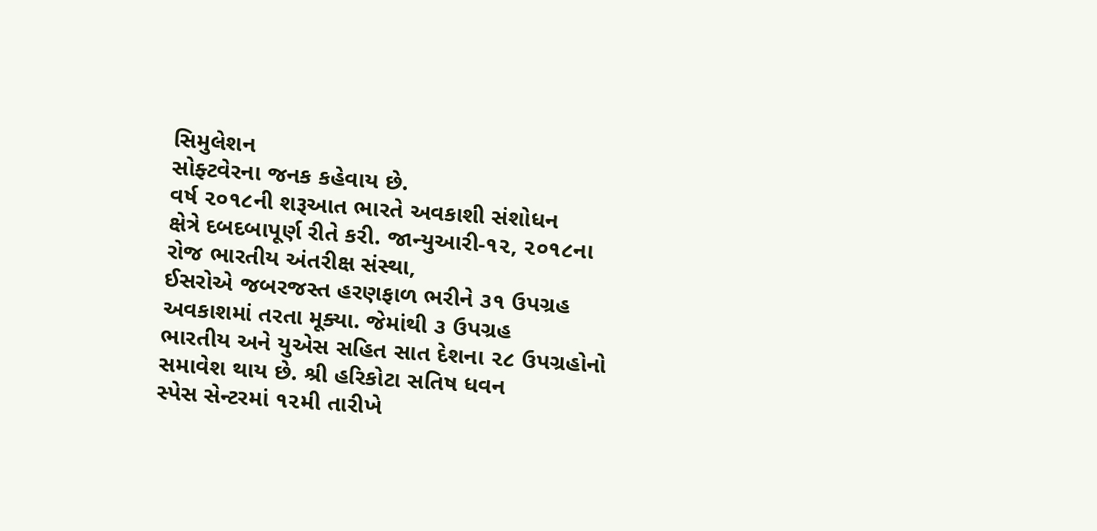સિમુલેશન
સોફ્ટવેરના જનક કહેવાય છે.
વર્ષ ૨૦૧૮ની શરૂઆત ભારતે અવકાશી સંશોધન
ક્ષેત્રે દબદબાપૂર્ણ રીતે કરી. જાન્યુઆરી-૧૨, ૨૦૧૮ના રોજ ભારતીય અંતરીક્ષ સંસ્થા,
ઈસરોએ જબરજસ્ત હરણફાળ ભરીને ૩૧ ઉપગ્રહ અવકાશમાં તરતા મૂક્યા. જેમાંથી ૩ ઉપગ્રહ
ભારતીય અને યુએસ સહિત સાત દેશના ૨૮ ઉપગ્રહોનો સમાવેશ થાય છે. શ્રી હરિકોટા સતિષ ધવન
સ્પેસ સેન્ટરમાં ૧૨મી તારીખે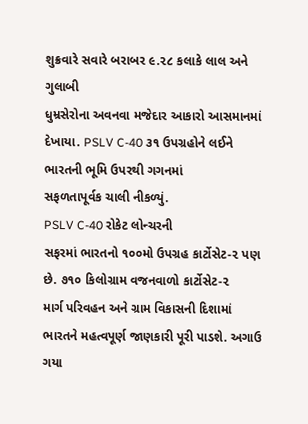શુક્રવારે સવારે બરાબર ૯.૨૮ કલાકે લાલ અને ગુલાબી
ધુમ્રસેરોના અવનવા મજેદાર આકારો આસમાનમાં દેખાયા. PSLV C-40 ૩૧ ઉપગ્રહોને લઈને ભારતની ભૂમિ ઉપરથી ગગનમાં
સફળતાપૂર્વક ચાલી નીકળ્યું.
PSLV C-40 રોકેટ લોન્ચરની
સફરમાં ભારતનો ૧૦૦મો ઉપગ્રહ કાર્ટોસેટ-૨ પણ છે. ૭૧૦ કિલોગ્રામ વજનવાળો કાર્ટોસેટ-૨
માર્ગ પરિવહન અને ગ્રામ વિકાસની દિશામાં ભારતને મહત્વપૂર્ણ જાણકારી પૂરી પાડશે. અગાઉ
ગયા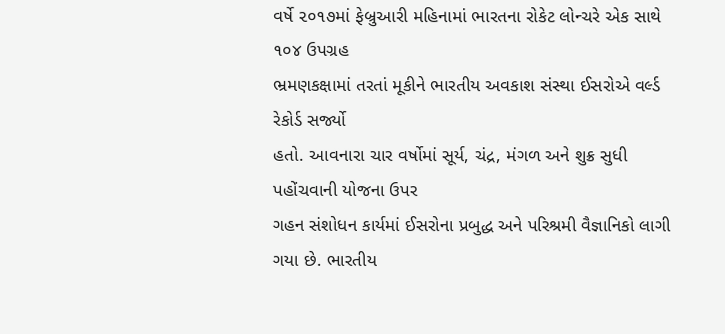વર્ષે ૨૦૧૭માં ફેબ્રુઆરી મહિનામાં ભારતના રોકેટ લોન્ચરે એક સાથે ૧૦૪ ઉપગ્રહ
ભ્રમણકક્ષામાં તરતાં મૂકીને ભારતીય અવકાશ સંસ્થા ઈસરોએ વર્લ્ડ રેકોર્ડ સર્જ્યો
હતો. આવનારા ચાર વર્ષોમાં સૂર્ય, ચંદ્ર, મંગળ અને શુક્ર સુધી પહોંચવાની યોજના ઉપર
ગહન સંશોધન કાર્યમાં ઈસરોના પ્રબુદ્ધ અને પરિશ્રમી વૈજ્ઞાનિકો લાગી ગયા છે. ભારતીય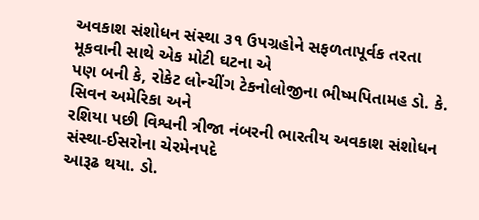અવકાશ સંશોધન સંસ્થા ૩૧ ઉપગ્રહોને સફળતાપૂર્વક તરતા મૂકવાની સાથે એક મોટી ઘટના એ
પણ બની કે, રોકેટ લોન્ચીંગ ટેકનોલોજીના ભીષ્મપિતામહ ડો. કે. સિવન અમેરિકા અને
રશિયા પછી વિશ્વની ત્રીજા નંબરની ભારતીય અવકાશ સંશોધન સંસ્થા-ઈસરોના ચેરમેનપદે
આરૂઢ થયા. ડો.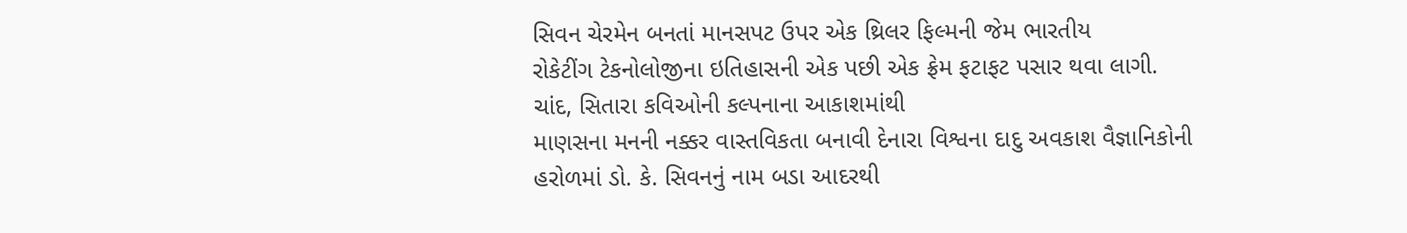સિવન ચેરમેન બનતાં માનસપટ ઉપર એક થ્રિલર ફિલ્મની જેમ ભારતીય
રોકેટીંગ ટેકનોલોજીના ઇતિહાસની એક પછી એક ફ્રેમ ફટાફટ પસાર થવા લાગી.
ચાંદ, સિતારા કવિઓની કલ્પનાના આકાશમાંથી
માણસના મનની નક્કર વાસ્તવિકતા બનાવી દેનારા વિશ્વના દાદુ અવકાશ વૈજ્ઞાનિકોની
હરોળમાં ડો. કે. સિવનનું નામ બડા આદરથી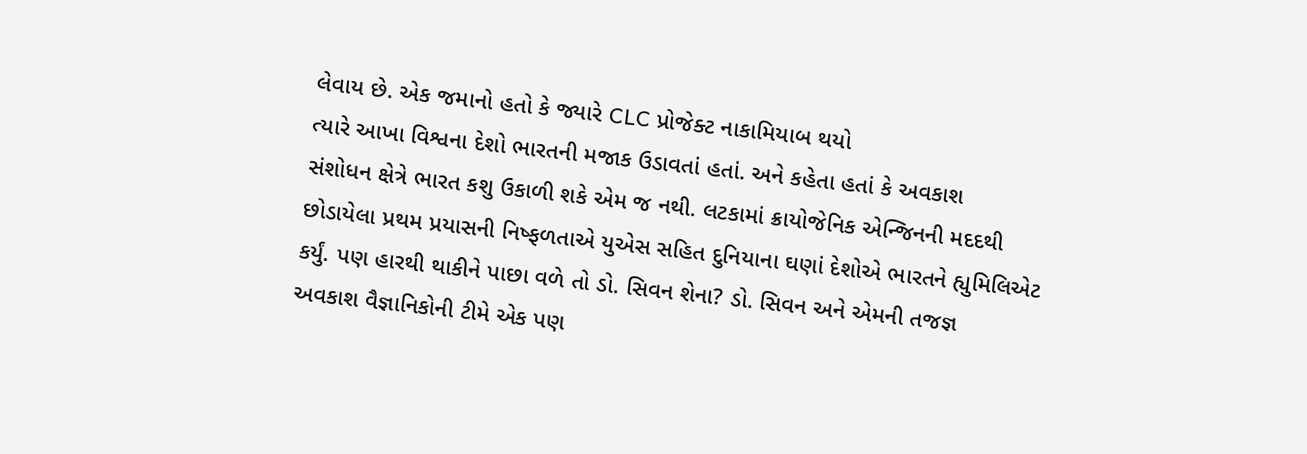લેવાય છે. એક જમાનો હતો કે જ્યારે CLC પ્રોજેક્ટ નાકામિયાબ થયો
ત્યારે આખા વિશ્વના દેશો ભારતની મજાક ઉડાવતાં હતાં. અને કહેતા હતાં કે અવકાશ
સંશોધન ક્ષેત્રે ભારત કશુ ઉકાળી શકે એમ જ નથી. લટકામાં ક્રાયોજેનિક એન્જિનની મદદથી
છોડાયેલા પ્રથમ પ્રયાસની નિષ્ફળતાએ યુએસ સહિત દુનિયાના ઘણાં દેશોએ ભારતને હ્યુમિલિએટ
કર્યું. પણ હારથી થાકીને પાછા વળે તો ડો. સિવન શેના? ડો. સિવન અને એમની તજજ્ઞ
અવકાશ વૈજ્ઞાનિકોની ટીમે એક પણ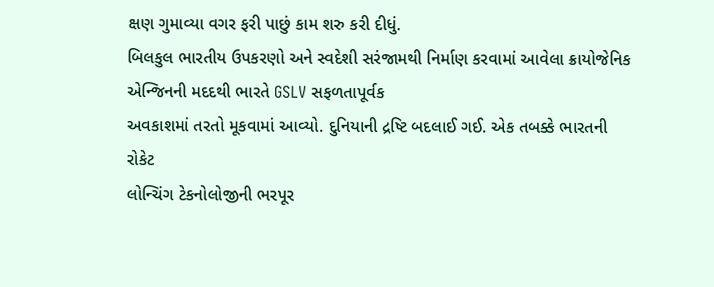ક્ષણ ગુમાવ્યા વગર ફરી પાછું કામ શરુ કરી દીધું.
બિલકુલ ભારતીય ઉપકરણો અને સ્વદેશી સરંજામથી નિર્માણ કરવામાં આવેલા ક્રાયોજેનિક
એન્જિનની મદદથી ભારતે GSLV સફળતાપૂર્વક
અવકાશમાં તરતો મૂકવામાં આવ્યો. દુનિયાની દ્રષ્ટિ બદલાઈ ગઈ. એક તબક્કે ભારતની રોકેટ
લોન્ચિંગ ટેકનોલોજીની ભરપૂર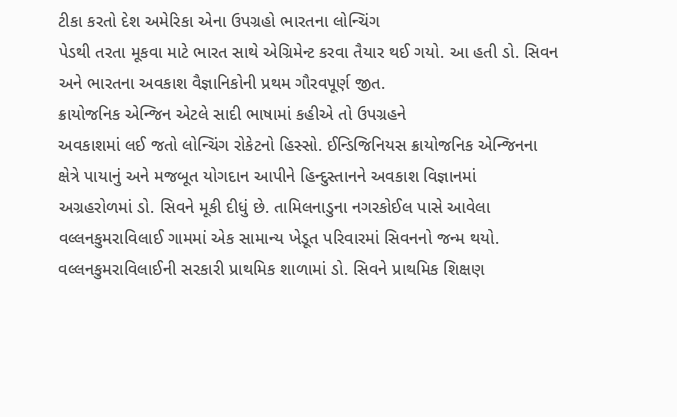ટીકા કરતો દેશ અમેરિકા એના ઉપગ્રહો ભારતના લોન્ચિંગ
પેડથી તરતા મૂકવા માટે ભારત સાથે એગ્રિમેન્ટ કરવા તૈયાર થઈ ગયો. આ હતી ડો. સિવન
અને ભારતના અવકાશ વૈજ્ઞાનિકોની પ્રથમ ગૌરવપૂર્ણ જીત.
ક્રાયોજનિક એન્જિન એટલે સાદી ભાષામાં કહીએ તો ઉપગ્રહને
અવકાશમાં લઈ જતો લોન્ચિંગ રોકેટનો હિસ્સો. ઈન્ડિજિનિયસ ક્રાયોજનિક એન્જિનના
ક્ષેત્રે પાયાનું અને મજબૂત યોગદાન આપીને હિન્દુસ્તાનને અવકાશ વિજ્ઞાનમાં
અગ્રહરોળમાં ડો. સિવને મૂકી દીધું છે. તામિલનાડુના નગરકોઈલ પાસે આવેલા
વલ્લનકુમરાવિલાઈ ગામમાં એક સામાન્ય ખેડૂત પરિવારમાં સિવનનો જન્મ થયો.
વલ્લનકુમરાવિલાઈની સરકારી પ્રાથમિક શાળામાં ડો. સિવને પ્રાથમિક શિક્ષણ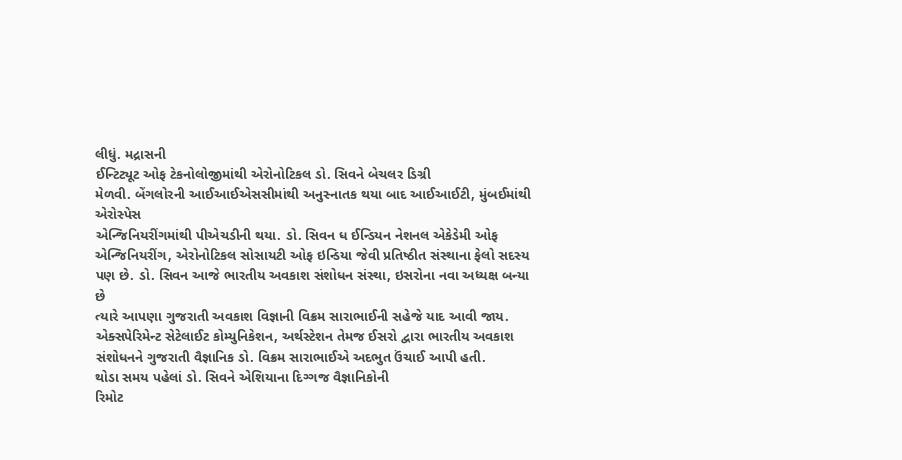લીધું. મદ્રાસની
ઈન્ટિટ્યૂટ ઓફ ટેકનોલોજીમાંથી એરોનોટિકલ ડો. સિવને બેચલર ડિગ્રી
મેળવી. બેંગલોરની આઈઆઈએસસીમાંથી અનુસ્નાતક થયા બાદ આઈઆઈટી, મુંબઈમાંથી એરોસ્પેસ
એન્જિનિયરીંગમાંથી પીએચડીની થયા. ડો. સિવન ધ ઈન્ડિયન નેશનલ એકેડેમી ઓફ
એન્જિનિયરીંગ, એરોનોટિકલ સોસાયટી ઓફ ઇન્ડિયા જેવી પ્રતિષ્ઠીત સંસ્થાના ફેલો સદસ્ય
પણ છે. ડો. સિવન આજે ભારતીય અવકાશ સંશોધન સંસ્થા, ઇસરોના નવા અધ્યક્ષ બન્યા છે
ત્યારે આપણા ગુજરાતી અવકાશ વિજ્ઞાની વિક્રમ સારાભાઈની સહેજે યાદ આવી જાય.
એક્સપેરિમેન્ટ સેટેલાઈટ કોમ્યુનિકેશન, અર્થસ્ટેશન તેમજ ઈસરો દ્વારા ભારતીય અવકાશ
સંશોધનને ગુજરાતી વૈજ્ઞાનિક ડો. વિક્રમ સારાભાઈએ અદભુત ઉંચાઈ આપી હતી.
થોડા સમય પહેલાં ડો. સિવને એશિયાના દિગ્ગજ વૈજ્ઞાનિકોની
રિમોટ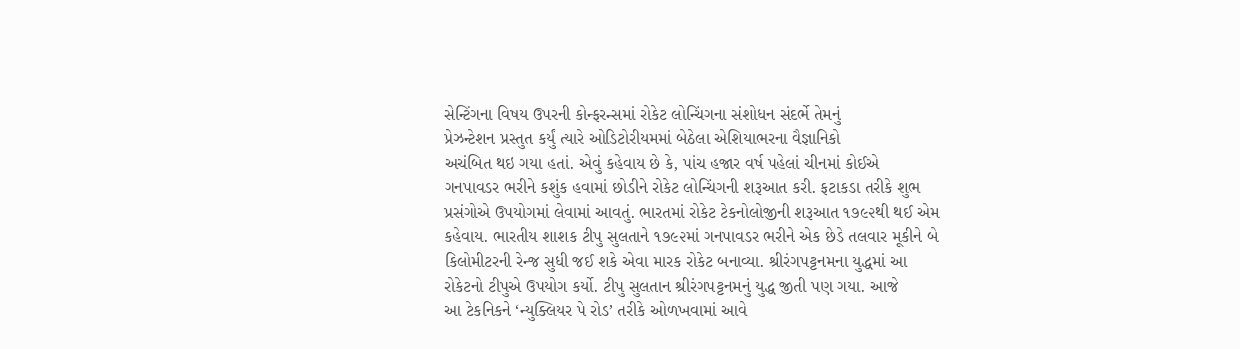સેન્ટિંગના વિષય ઉપરની કોન્ફરન્સમાં રોકેટ લોન્ચિંગના સંશોધન સંદર્ભે તેમનું
પ્રેઝન્ટેશન પ્રસ્તુત કર્યું ત્યારે ઓડિટોરીયમમાં બેઠેલા એશિયાભરના વૈજ્ઞાનિકો
અચંબિત થઇ ગયા હતાં. એવું કહેવાય છે કે, પાંચ હજાર વર્ષ પહેલાં ચીનમાં કોઈએ
ગનપાવડર ભરીને કશુંક હવામાં છોડીને રોકેટ લોન્ચિંગની શરૂઆત કરી. ફટાકડા તરીકે શુભ
પ્રસંગોએ ઉપયોગમાં લેવામાં આવતું. ભારતમાં રોકેટ ટેકનોલોજીની શરૂઆત ૧૭૯૨થી થઈ એમ
કહેવાય. ભારતીય શાશક ટીપુ સુલતાને ૧૭૯૨માં ગનપાવડર ભરીને એક છેડે તલવાર મૂકીને બે
કિલોમીટરની રેન્જ સુધી જઈ શકે એવા મારક રોકેટ બનાવ્યા. શ્રીરંગપટ્ટનમના યુદ્ધમાં આ
રોકેટનો ટીપુએ ઉપયોગ કર્યો. ટીપુ સુલતાન શ્રીરંગપટ્ટનમનું યુદ્ધ જીતી પણ ગયા. આજે
આ ટેકનિકને ‘ન્યુક્લિયર પે રોડ’ તરીકે ઓળખવામાં આવે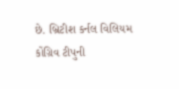છે. બ્રિટીશ કર્નલ વિલિયમ
કોંગ્રિવ ટીપુની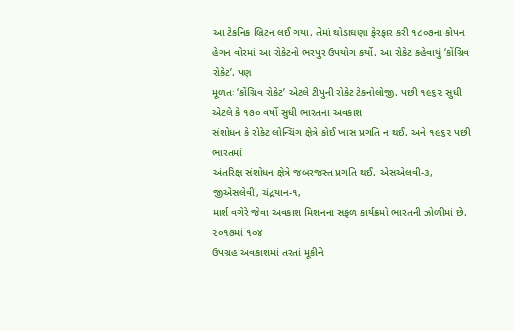આ ટેકનિક બ્રિટન લઈ ગયા. તેમાં થોડાઘણા ફેરફાર કરી ૧૮૦૭ના કોપન
હેગન વોરમાં આ રોકેટનો ભરપુર ઉપયોગ કર્યો. આ રોકેટ કહેવાયું ‘કોંગ્રિવ રોકેટ’. પણ
મૂળતઃ ‘કોંગ્રિવ રોકેટ’ એટલે ટીપુની રોકેટ ટેકનોલોજી. પછી ૧૯૬૨ સુધી એટલે કે ૧૭૦ વર્ષો સુધી ભારતના અવકાશ
સંશોધન કે રોકેટ લોન્ચિંગ ક્ષેત્રે કોઈ ખાસ પ્રગતિ ન થઈ. અને ૧૯૬૨ પછી ભારતમાં
અંતરિક્ષ સંશોધન ક્ષેત્રે જબરજસ્ત પ્રગતિ થઈ. એસએલવી-૩, જીએસલેવી, ચંદ્રયાન-૧,
માર્શ વગેરે જેવા અવકાશ મિશનના સફળ કાર્યક્રમો ભારતની ઝોળીમાં છે. ૨૦૧૭માં ૧૦૪
ઉપગ્રહ અવકાશમાં તરતાં મૂકીને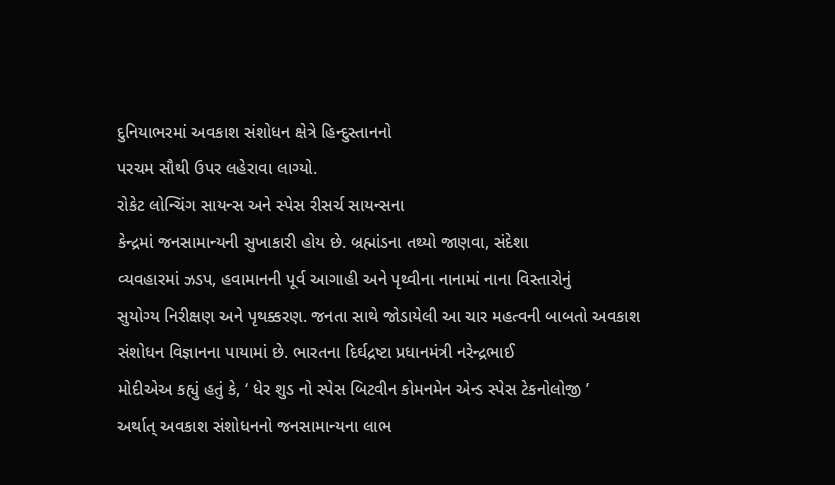દુનિયાભરમાં અવકાશ સંશોધન ક્ષેત્રે હિન્દુસ્તાનનો
પરચમ સૌથી ઉપર લહેરાવા લાગ્યો.
રોકેટ લોન્ચિંગ સાયન્સ અને સ્પેસ રીસર્ચ સાયન્સના
કેન્દ્રમાં જનસામાન્યની સુખાકારી હોય છે. બ્રહ્માંડના તથ્યો જાણવા, સંદેશા
વ્યવહારમાં ઝડપ, હવામાનની પૂર્વ આગાહી અને પૃથ્વીના નાનામાં નાના વિસ્તારોનું
સુયોગ્ય નિરીક્ષણ અને પૃથક્કરણ. જનતા સાથે જોડાયેલી આ ચાર મહત્વની બાબતો અવકાશ
સંશોધન વિજ્ઞાનના પાયામાં છે. ભારતના દિર્ઘદ્રષ્ટા પ્રધાનમંત્રી નરેન્દ્રભાઈ
મોદીએઅ કહ્યું હતું કે, ‘ ધેર શુડ નો સ્પેસ બિટવીન કોમનમેન એન્ડ સ્પેસ ટેકનોલોજી ’
અર્થાત્ અવકાશ સંશોધનનો જનસામાન્યના લાભ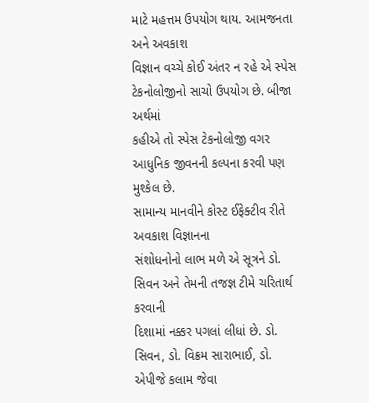માટે મહત્તમ ઉપયોગ થાય. આમજનતા અને અવકાશ
વિજ્ઞાન વચ્ચે કોઈ અંતર ન રહે એ સ્પેસ ટેકનોલોજીનો સાચો ઉપયોગ છે. બીજા અર્થમાં
કહીએ તો સ્પેસ ટેકનોલોજી વગર આધુનિક જીવનની કલ્પના કરવી પણ મુશ્કેલ છે.
સામાન્ય માનવીને કોસ્ટ ઈફેક્ટીવ રીતે અવકાશ વિજ્ઞાનના
સંશોધનોનો લાભ મળે એ સૂત્રને ડો. સિવન અને તેમની તજજ્ઞ ટીમે ચરિતાર્થ કરવાની
દિશામાં નક્કર પગલાં લીધાં છે. ડો. સિવન, ડો. વિક્રમ સારાભાઈ, ડો. એપીજે કલામ જેવા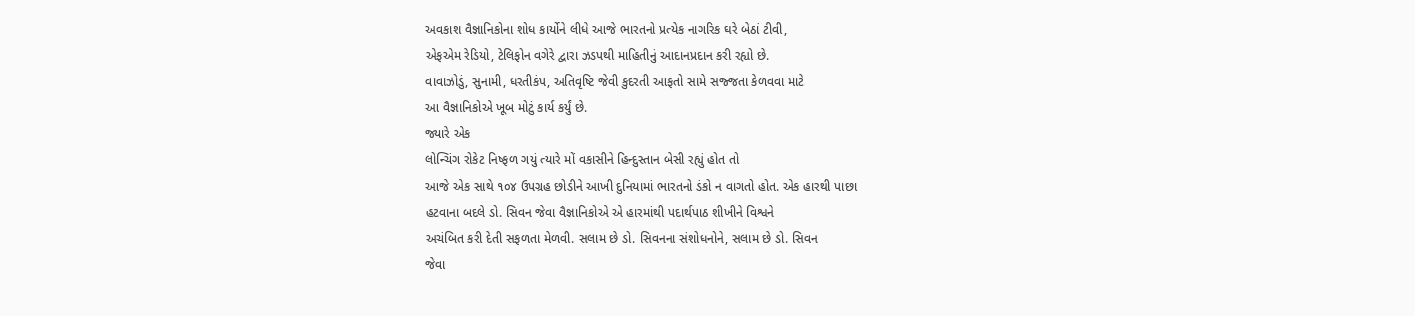અવકાશ વૈજ્ઞાનિકોના શોધ કાર્યોને લીધે આજે ભારતનો પ્રત્યેક નાગરિક ઘરે બેઠાં ટીવી,
એફએમ રેડિયો, ટેલિફોન વગેરે દ્વારા ઝડપથી માહિતીનું આદાનપ્રદાન કરી રહ્યો છે.
વાવાઝોડું, સુનામી, ધરતીકંપ, અતિવૃષ્ટિ જેવી કુદરતી આફતો સામે સજ્જતા કેળવવા માટે
આ વૈજ્ઞાનિકોએ ખૂબ મોટું કાર્ય કર્યું છે.
જ્યારે એક
લોન્ચિંગ રોકેટ નિષ્ફળ ગયું ત્યારે મોં વકાસીને હિન્દુસ્તાન બેસી રહ્યું હોત તો
આજે એક સાથે ૧૦૪ ઉપગ્રહ છોડીને આખી દુનિયામાં ભારતનો ડંકો ન વાગતો હોત. એક હારથી પાછા
હટવાના બદલે ડો. સિવન જેવા વૈજ્ઞાનિકોએ એ હારમાંથી પદાર્થપાઠ શીખીને વિશ્વને
અચંબિત કરી દેતી સફળતા મેળવી. સલામ છે ડો. સિવનના સંશોધનોને, સલામ છે ડો. સિવન
જેવા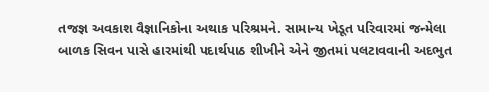તજજ્ઞ અવકાશ વૈજ્ઞાનિકોના અથાક પરિશ્રમને. સામાન્ય ખેડૂત પરિવારમાં જન્મેલા
બાળક સિવન પાસે હારમાંથી પદાર્થપાઠ શીખીને એને જીતમાં પલટાવવાની અદભુત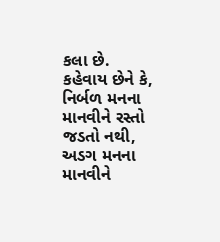કલા છે.
કહેવાય છેને કે, નિર્બળ મનના માનવીને રસ્તો જડતો નથી, અડગ મનના માનવીને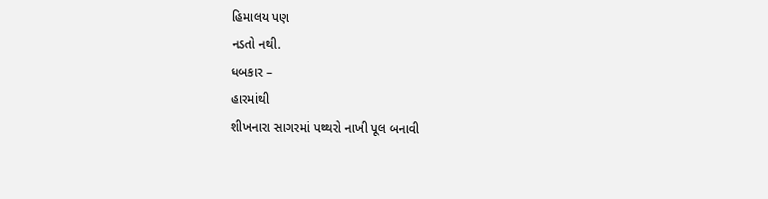હિમાલય પણ
નડતો નથી.
ધબકાર –
હારમાંથી
શીખનારા સાગરમાં પથ્થરો નાખી પૂલ બનાવી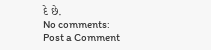દે છે.
No comments:
Post a Comment